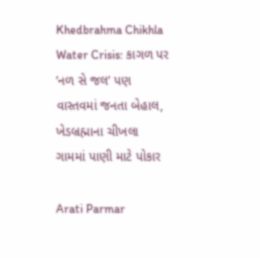Khedbrahma Chikhla Water Crisis: કાગળ પર ‘નળ સે જલ’ પણ વાસ્તવમાં જનતા બેહાલ, ખેડબ્રહ્માના ચીખલા ગામમાં પાણી માટે પોકાર

Arati Parmar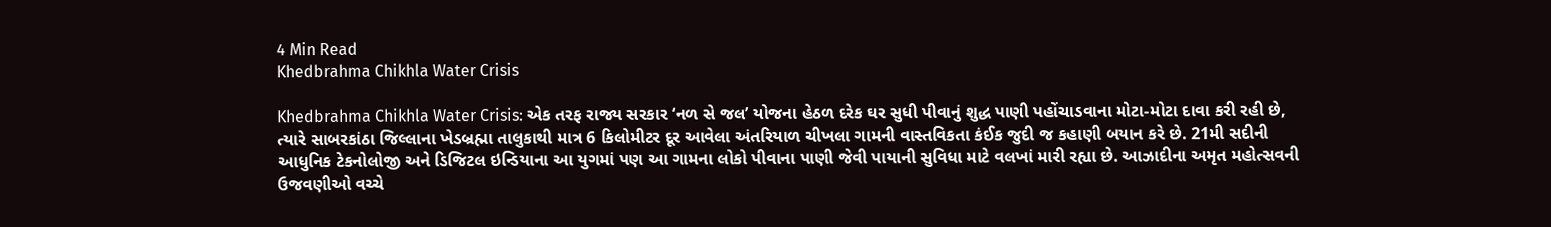4 Min Read
Khedbrahma Chikhla Water Crisis

Khedbrahma Chikhla Water Crisis: એક તરફ રાજ્ય સરકાર ‘નળ સે જલ’ યોજના હેઠળ દરેક ઘર સુધી પીવાનું શુદ્ધ પાણી પહોંચાડવાના મોટા-મોટા દાવા કરી રહી છે, ત્યારે સાબરકાંઠા જિલ્લાના ખેડબ્રહ્મા તાલુકાથી માત્ર 6 કિલોમીટર દૂર આવેલા અંતરિયાળ ચીખલા ગામની વાસ્તવિકતા કંઈક જુદી જ કહાણી બયાન કરે છે. 21મી સદીની આધુનિક ટેકનોલોજી અને ડિજિટલ ઇન્ડિયાના આ યુગમાં પણ આ ગામના લોકો પીવાના પાણી જેવી પાયાની સુવિધા માટે વલખાં મારી રહ્યા છે. આઝાદીના અમૃત મહોત્સવની ઉજવણીઓ વચ્ચે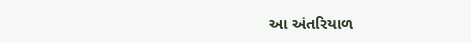આ અંતરિયાળ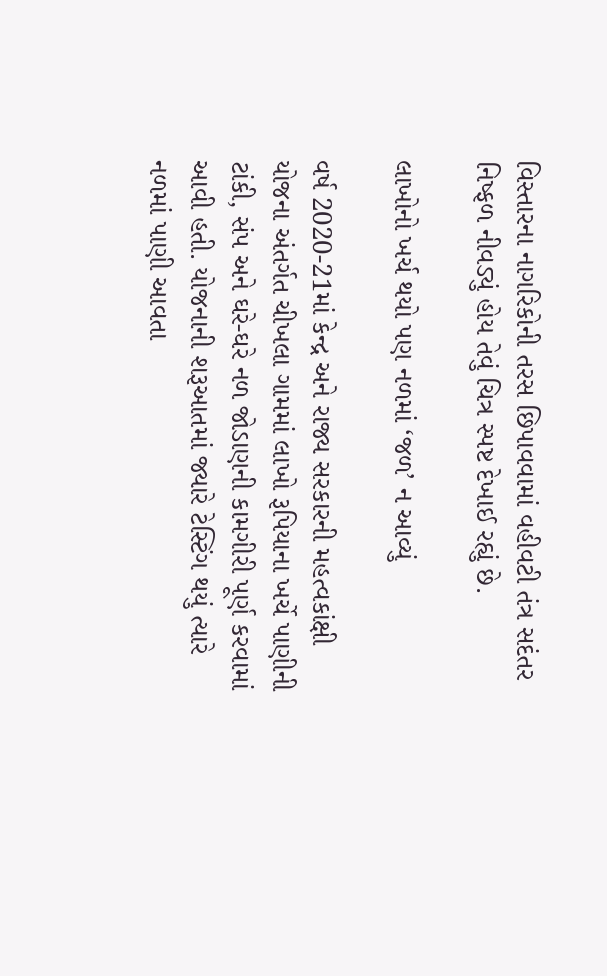વિસ્તારના નાગરિકોની તરસ છિપાવવામાં વહીવટી તંત્ર સદંતર નિષ્ફળ નીવડ્યું હોય તેવું ચિત્ર સ્પષ્ટ દેખાઈ રહ્યું છે.

લાખોનો ખર્ચ થયો પણ નળમાં ‘જળ’ ન આવ્યું

વર્ષ 2020-21માં કેન્દ્ર અને રાજ્ય સરકારની મહત્વકાંક્ષી યોજના અંતર્ગત ચીખલા ગામમાં લાખો રૂપિયાના ખર્ચે પાણીની ટાંકી, સંપ અને ઘરે-ઘરે નળ જોડાણની કામગીરી પૂર્ણ કરવામાં આવી હતી. યોજનાની શરૂઆતમાં જ્યારે ટેસ્ટિંગ થયું ત્યારે નળમાં પાણી આવતા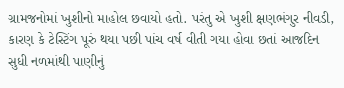ગ્રામજનોમાં ખુશીનો માહોલ છવાયો હતો. પરંતુ એ ખુશી ક્ષણભંગુર નીવડી, કારણ કે ટેસ્ટિંગ પૂરું થયા પછી પાંચ વર્ષ વીતી ગયા હોવા છતાં આજદિન સુધી નળમાંથી પાણીનું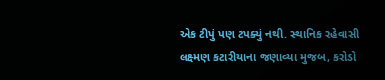એક ટીપું પણ ટપક્યું નથી. સ્થાનિક રહેવાસી લક્ષ્મણ કટારીયાના જણાવ્યા મુજબ, કરોડો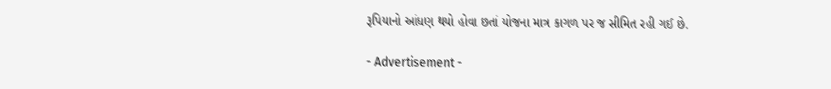રૂપિયાનો આંધણ થયો હોવા છતાં યોજના માત્ર કાગળ પર જ સીમિત રહી ગઈ છે.

- Advertisement -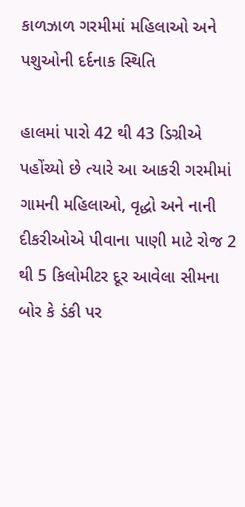કાળઝાળ ગરમીમાં મહિલાઓ અને પશુઓની દર્દનાક સ્થિતિ

હાલમાં પારો 42 થી 43 ડિગ્રીએ પહોંચ્યો છે ત્યારે આ આકરી ગરમીમાં ગામની મહિલાઓ, વૃદ્ધો અને નાની દીકરીઓએ પીવાના પાણી માટે રોજ 2 થી 5 કિલોમીટર દૂર આવેલા સીમના બોર કે ડંકી પર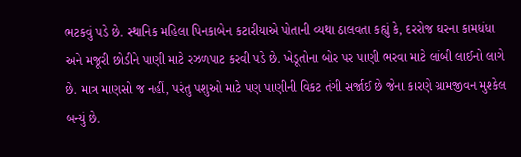ભટકવું પડે છે. સ્થાનિક મહિલા પિનકાબેન કટારીયાએ પોતાની વ્યથા ઠાલવતા કહ્યું કે, દરરોજ ઘરના કામધંધા અને મજૂરી છોડીને પાણી માટે રઝળપાટ કરવી પડે છે. ખેડૂતોના બોર પર પાણી ભરવા માટે લાંબી લાઈનો લાગે છે. માત્ર માણસો જ નહીં, પરંતુ પશુઓ માટે પણ પાણીની વિકટ તંગી સર્જાઈ છે જેના કારણે ગ્રામજીવન મુશ્કેલ બન્યું છે.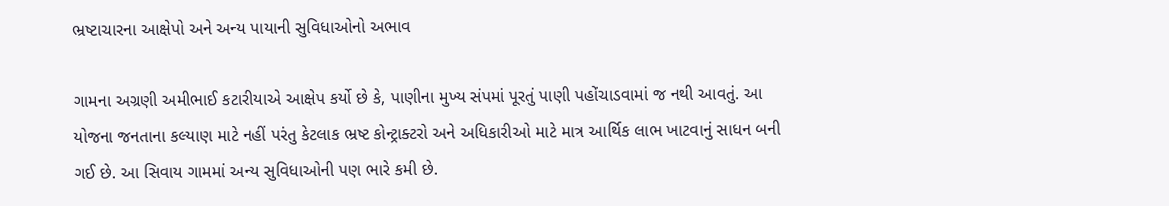ભ્રષ્ટાચારના આક્ષેપો અને અન્ય પાયાની સુવિધાઓનો અભાવ

ગામના અગ્રણી અમીભાઈ કટારીયાએ આક્ષેપ કર્યો છે કે, પાણીના મુખ્ય સંપમાં પૂરતું પાણી પહોંચાડવામાં જ નથી આવતું. આ યોજના જનતાના કલ્યાણ માટે નહીં પરંતુ કેટલાક ભ્રષ્ટ કોન્ટ્રાક્ટરો અને અધિકારીઓ માટે માત્ર આર્થિક લાભ ખાટવાનું સાધન બની ગઈ છે. આ સિવાય ગામમાં અન્ય સુવિધાઓની પણ ભારે કમી છે.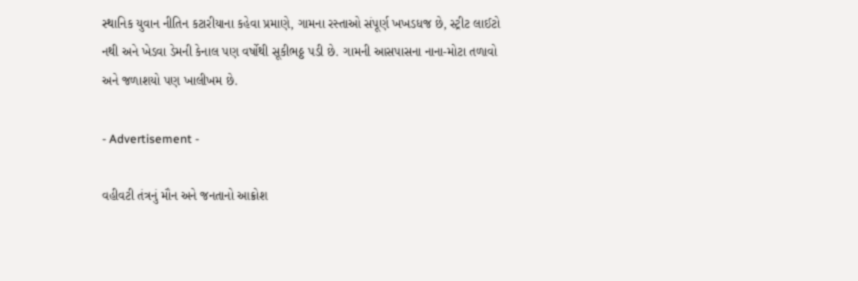સ્થાનિક યુવાન નીતિન કટારીયાના કહેવા પ્રમાણે, ગામના રસ્તાઓ સંપૂર્ણ ખખડધજ છે, સ્ટ્રીટ લાઈટો નથી અને ખેડવા ડેમની કેનાલ પણ વર્ષોથી સૂકીભઠ્ઠ પડી છે. ગામની આસપાસના નાના-મોટા તળાવો અને જળાશયો પણ ખાલીખમ છે.

- Advertisement -

વહીવટી તંત્રનું મૌન અને જનતાનો આક્રોશ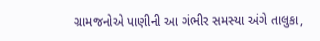ગ્રામજનોએ પાણીની આ ગંભીર સમસ્યા અંગે તાલુકા,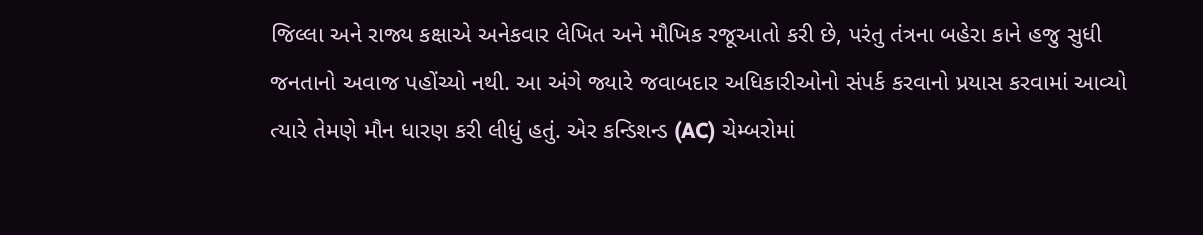જિલ્લા અને રાજ્ય કક્ષાએ અનેકવાર લેખિત અને મૌખિક રજૂઆતો કરી છે, પરંતુ તંત્રના બહેરા કાને હજુ સુધી જનતાનો અવાજ પહોંચ્યો નથી. આ અંગે જ્યારે જવાબદાર અધિકારીઓનો સંપર્ક કરવાનો પ્રયાસ કરવામાં આવ્યો ત્યારે તેમણે મૌન ધારણ કરી લીધું હતું. એર કન્ડિશન્ડ (AC) ચેમ્બરોમાં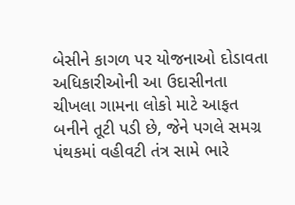બેસીને કાગળ પર યોજનાઓ દોડાવતા અધિકારીઓની આ ઉદાસીનતા ચીખલા ગામના લોકો માટે આફત બનીને તૂટી પડી છે, જેને પગલે સમગ્ર પંથકમાં વહીવટી તંત્ર સામે ભારે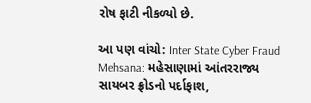રોષ ફાટી નીકળ્યો છે.

આ પણ વાંચો: Inter State Cyber Fraud Mehsana: મહેસાણામાં આંતરરાજ્ય સાયબર ફ્રોડનો પર્દાફાશ,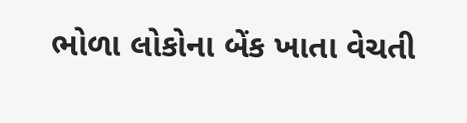ભોળા લોકોના બેંક ખાતા વેચતી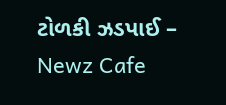ટોળકી ઝડપાઈ – Newz Cafe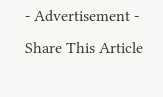- Advertisement -
Share This Article